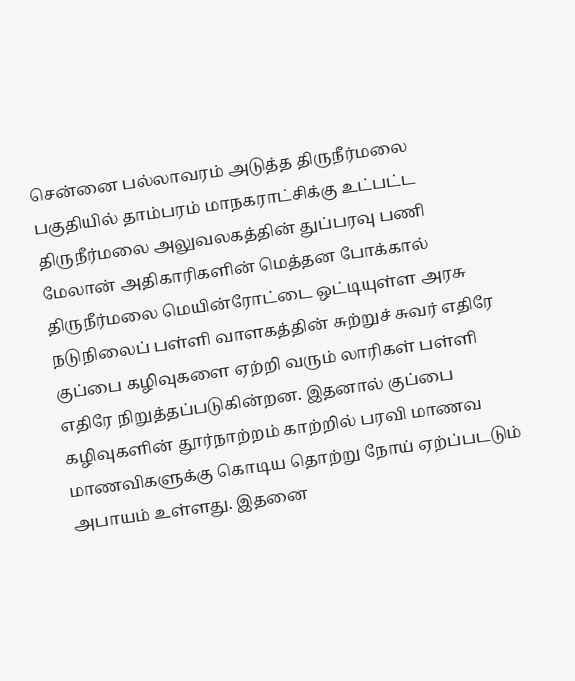சென்னை பல்லாவரம் அடுத்த திருநீர்மலை பகுதியில் தாம்பரம் மாநகராட்சிக்கு உட்பட்ட திருநீர்மலை அலுவலகத்தின் துப்பரவு பணி மேலான் அதிகாரிகளின் மெத்தன போக்கால் திருநீர்மலை மெயின்ரோட்டை ஒட்டியுள்ள அரசு நடுநிலைப் பள்ளி வாளகத்தின் சுற்றுச் சுவர் எதிரே குப்பை கழிவுகளை ஏற்றி வரும் லாரிகள் பள்ளி எதிரே நிறுத்தப்படுகின்றன. இதனால் குப்பை கழிவுகளின் தூர்நாற்றம் காற்றில் பரவி மாணவ மாணவிகளுக்கு கொடிய தொற்று நோய் ஏற்ப்படடும் அபாயம் உள்ளது. இதனை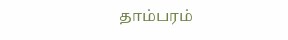தாம்பரம்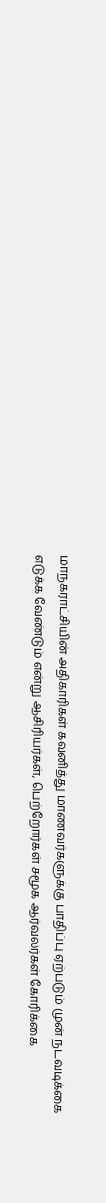மாநகராட்சியின் அதிகாரிகள் கவனித்து மாணவர்களுக்கு பாதிப்பு ஏற்படும் முன் நடவடிக்கை எடுக்க வேண்டும் என்று ஆசிரியர்கள், பெற்றோர்கள் சமூக ஆர்வலர்கள் கோரிக்கை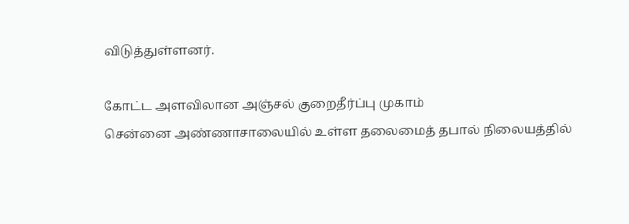விடுத்துள்ளனர்.

கோட்ட அளவிலான அஞ்சல் குறைதீர்ப்பு முகாம்
சென்னை அண்ணாசாலையில் உள்ள தலைமைத் தபால் நிலையத்தில்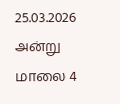25.03.2026 அன்று மாலை 4